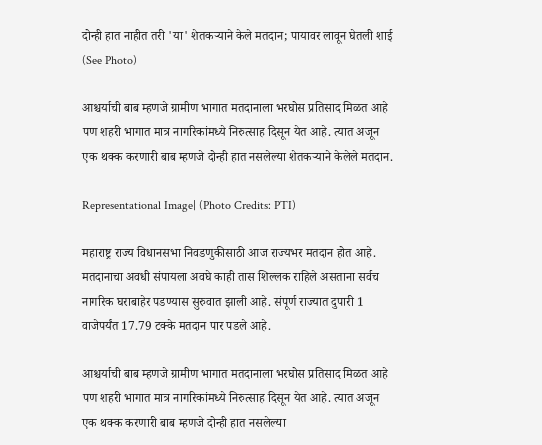दोन्ही हात नाहीत तरी 'या' शेतकऱ्याने केले मतदान; पायावर लावून घेतली शाई (See Photo)

आश्चर्याची बाब म्हणजे ग्रामीण भागात मतदानाला भरघोस प्रतिसाद मिळत आहे पण शहरी भागात मात्र नागरिकांमध्ये निरुत्साह दिसून येत आहे. त्यात अजून एक थक्क करणारी बाब म्हणजे दोन्ही हात नसलेल्या शेतकऱ्याने केलेले मतदान.

Representational Image| (Photo Credits: PTI)

महाराष्ट्र राज्य विधानसभा निवडणुकीसाठी आज राज्यभर मतदान होत आहे. मतदानाचा अवधी संपायला अवघे काही तास शिल्लक राहिले असताना सर्वच नागरिक घराबाहेर पडण्यास सुरुवात झाली आहे. संपूर्ण राज्यात दुपारी 1 वाजेपर्यंत 17.79 टक्के मतदान पार पडले आहे.

आश्चर्याची बाब म्हणजे ग्रामीण भागात मतदानाला भरघोस प्रतिसाद मिळत आहे पण शहरी भागात मात्र नागरिकांमध्ये निरुत्साह दिसून येत आहे. त्यात अजून एक थक्क करणारी बाब म्हणजे दोन्ही हात नसलेल्या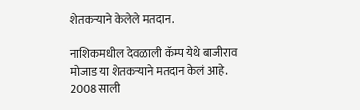शेतकऱ्याने केलेले मतदान.

नाशिकमधील देवळाली कॅम्प येथे बाजीराव मोजाड या शेतकऱ्याने मतदान केलं आहे. 2008 साली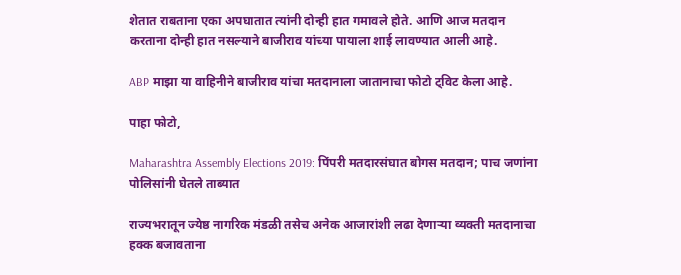शेतात राबताना एका अपघातात त्यांनी दोन्ही हात गमावले होते. आणि आज मतदान करताना दोन्ही हात नसल्याने बाजीराव यांच्या पायाला शाई लावण्यात आली आहे.

ABP माझा या वाहिनीने बाजीराव यांचा मतदानाला जातानाचा फोटो ट्विट केला आहे.

पाहा फोटो,

Maharashtra Assembly Elections 2019: पिंपरी मतदारसंघात बोगस मतदान; पाच जणांना पोलिसांनी घेतले ताब्यात

राज्यभरातून ज्येष्ठ नागरिक मंडळी तसेच अनेक आजारांशी लढा देणाऱ्या व्यक्ती मतदानाचा हक्क बजावताना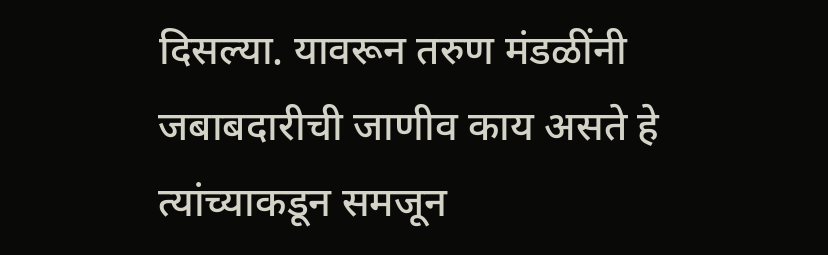दिसल्या. यावरून तरुण मंडळींनी जबाबदारीची जाणीव काय असते हे त्यांच्याकडून समजून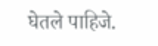घेतले पाहिजे.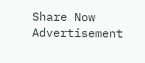Share Now
Advertisement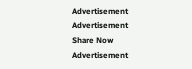Advertisement
Advertisement
Share Now
Advertisement